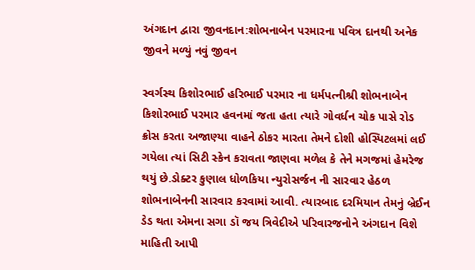અંગદાન દ્વારા જીવનદાન:શોભનાબેન પરમારના પવિત્ર દાનથી અનેક જીવને મળ્યું નવું જીવન

સ્વર્ગસ્થ કિશોરભાઈ હરિભાઈ પરમાર ના ધર્મપત્નીશ્રી શોભનાબેન કિશોરભાઈ પરમાર હવનમાં જતા હતા ત્યારે ગોવર્ધન ચોક પાસે રોડ ક્રોસ કરતા અજાણ્યા વાહને ઠોકર મારતા તેમને દોશી હોસ્પિટલમાં લઈ ગયેલા ત્યાં સિટી સ્કેન કરાવતા જાણવા મળેલ કે તેને મગજમાં હેમરેજ થયું છે.ડોક્ટર કુણાલ ધોળકિયા ન્યુરોસર્જન ની સારવાર હેઠળ શોભનાબેનની સારવાર કરવામાં આવી. ત્યારબાદ દરમિયાન તેમનું બ્રેઈન ડેડ થતા એમના સગા ડૉ જય ત્રિવેદીએ પરિવારજનોને અંગદાન વિશે માહિતી આપી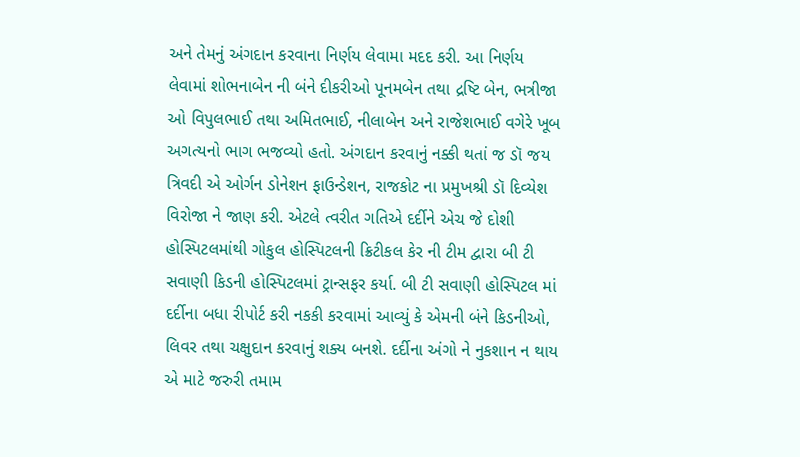અને તેમનું અંગદાન કરવાના નિર્ણય લેવામા મદદ કરી. આ નિર્ણય લેવામાં શોભનાબેન ની બંને દીકરીઓ પૂનમબેન તથા દ્રષ્ટિ બેન, ભત્રીજા ઓ વિપુલભાઈ તથા અમિતભાઈ, નીલાબેન અને રાજેશભાઈ વગેરે ખૂબ અગત્યનો ભાગ ભજવ્યો હતો. અંગદાન કરવાનું નક્કી થતાં જ ડૉ જય ત્રિવદી એ ઓર્ગન ડોનેશન ફાઉન્ડેશન, રાજકોટ ના પ્રમુખશ્રી ડૉ દિવ્યેશ વિરોજા ને જાણ કરી. એટલે ત્વરીત ગતિએ દર્દીને એચ જે દોશી હોસ્પિટલમાંથી ગોકુલ હોસ્પિટલની ક્રિટીકલ કેર ની ટીમ દ્વારા બી ટી સવાણી કિડની હોસ્પિટલમાં ટ્રાન્સફર કર્યા. બી ટી સવાણી હોસ્પિટલ માં દર્દીના બધા રીપોર્ટ કરી નકકી કરવામાં આવ્યું કે એમની બંને કિડનીઓ, લિવર તથા ચક્ષુદાન કરવાનું શક્ય બનશે. દર્દીના અંગો ને નુકશાન ન થાય એ માટે જરુરી તમામ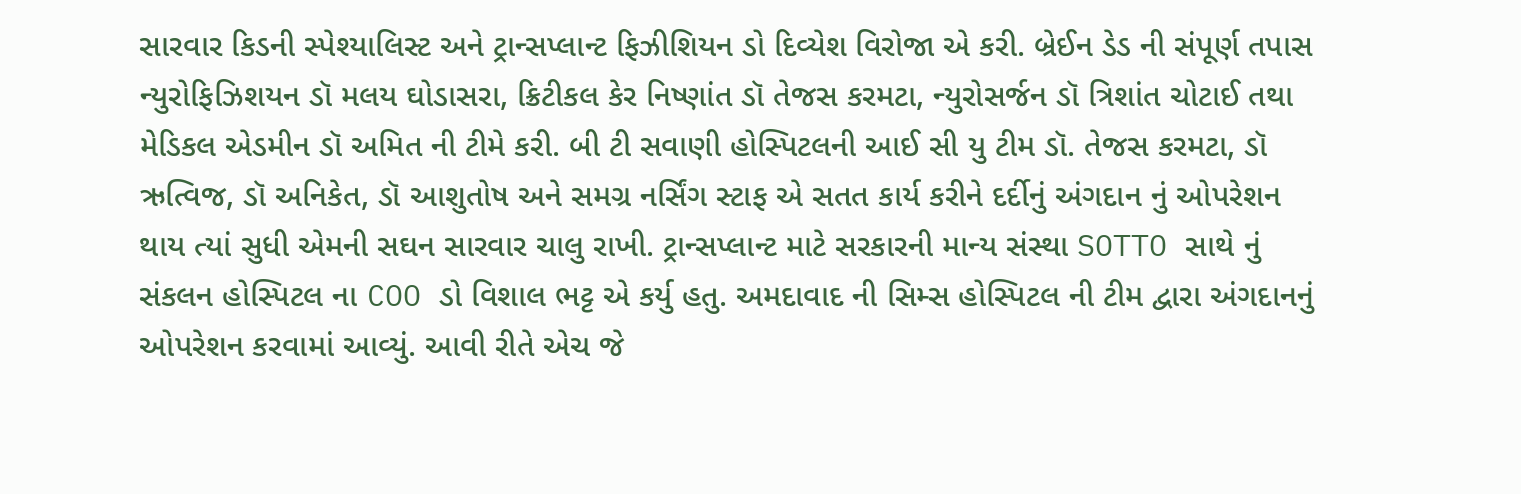સારવાર કિડની સ્પેશ્યાલિસ્ટ અને ટ્રાન્સપ્લાન્ટ ફિઝીશિયન ડો દિવ્યેશ વિરોજા એ કરી. બ્રેઈન ડેડ ની સંપૂર્ણ તપાસ ન્યુરોફિઝિશયન ડૉ મલય ઘોડાસરા, ક્રિટીકલ કેર નિષ્ણાંત ડૉ તેજસ કરમટા, ન્યુરોસર્જન ડૉ ત્રિશાંત ચોટાઈ તથા મેડિકલ એડમીન ડૉ અમિત ની ટીમે કરી. બી ટી સવાણી હોસ્પિટલની આઈ સી યુ ટીમ ડૉ. તેજસ કરમટા, ડૉ ઋત્વિજ, ડૉ અનિકેત, ડૉ આશુતોષ અને સમગ્ર નર્સિંગ સ્ટાફ એ સતત કાર્ય કરીને દર્દીનું અંગદાન નું ઓપરેશન થાય ત્યાં સુધી એમની સઘન સારવાર ચાલુ રાખી. ટ્રાન્સપ્લાન્ટ માટે સરકારની માન્ય સંસ્થા SOTTO સાથે નું સંકલન હોસ્પિટલ ના COO ડો વિશાલ ભટ્ટ એ કર્યુ હતુ. અમદાવાદ ની સિમ્સ હોસ્પિટલ ની ટીમ દ્વારા અંગદાનનું ઓપરેશન કરવામાં આવ્યું. આવી રીતે એચ જે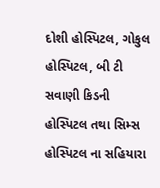દોશી હોસ્પિટલ, ગોકુલ હોસ્પિટલ, બી ટી સવાણી કિડની હોસ્પિટલ તથા સિમ્સ હોસ્પિટલ ના સહિયારા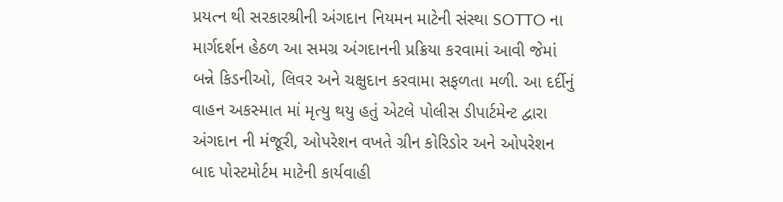પ્રયત્ન થી સરકારશ્રીની અંગદાન નિયમન માટેની સંસ્થા SOTTO ના માર્ગદર્શન હેઠળ આ સમગ્ર અંગદાનની પ્રક્રિયા કરવામાં આવી જેમાં બન્ને કિડનીઓ, લિવર અને ચક્ષુદાન કરવામા સફળતા મળી. આ દર્દીનું વાહન અકસ્માત માં મૃત્યુ થયુ હતું એટલે પોલીસ ડીપાર્ટમેન્ટ દ્વારા અંગદાન ની મંજૂરી, ઓપરેશન વખતે ગ્રીન કોરિડોર અને ઓપરેશન બાદ પોસ્ટમોર્ટમ માટેની કાર્યવાહી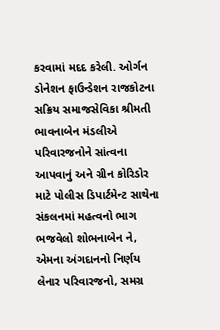કરવામાં મદદ કરેલી. ઓર્ગન ડોનેશન ફાઉન્ડેશન રાજકોટના સક્રિય સમાજસેવિકા શ્રીમતી ભાવનાબેન મંડલીએ પરિવારજનોને સાંત્વના આપવાનું અને ગ્રીન કોરિડોર માટે પોલીસ ડિપાર્ટમેન્ટ સાથેના સંકલનમાં મહત્વનો ભાગ ભજવેલો શોભનાબેન ને, એમના અંગદાનનો નિર્ણય લેનાર પરિવારજનો, સમગ્ર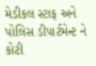મેડીકલ સ્ટાફ અને પોલિસ ડીપાર્ટમેન્ટ ને કોટી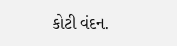કોટી વંદન.